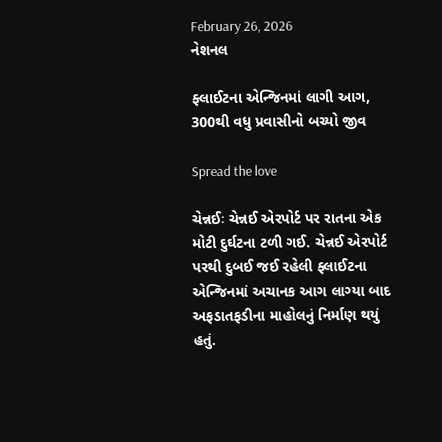February 26, 2026
નેશનલ

ફ્લાઈટના એન્જિનમાં લાગી આગ, 300થી વધુ પ્રવાસીનો બચ્યો જીવ

Spread the love

ચેન્નઈઃ ચેન્નઈ એરપોર્ટ પર રાતના એક મોટી દુર્ઘટના ટળી ગઈ. ચેન્નઈ એરપોર્ટ પરથી દુબઈ જઈ રહેલી ફ્લાઈટના એન્જિનમાં અચાનક આગ લાગ્યા બાદ અફડાતફડીના માહોલનું નિર્માણ થયું હતું.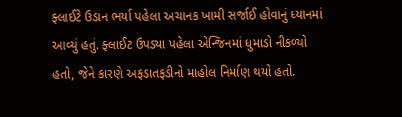ફ્લાઈટે ઉડાન ભર્યા પહેલા અચાનક ખામી સર્જાઈ હોવાનું ધ્યાનમાં આવ્યું હતું. ફ્લાઈટ ઉપડ્યા પહેલા એન્જિનમાં ધુમાડો નીકળ્યો હતો, જેને કારણે અફડાતફડીનો માહોલ નિર્માણ થયો હતો.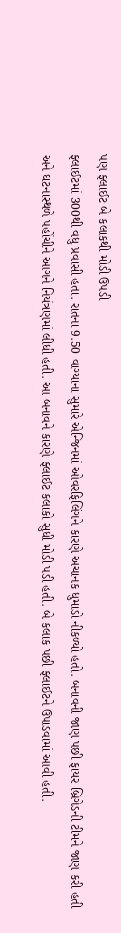પણ ફ્લાઈટ બે કલાકથી મોડી ઉપડી
ફ્લાઈટમાં 300થી વધુ પ્રવાસી હતા. રાતના 9.50 વાગ્યાના સુમારે એન્જિનમાં ઓવરફિલિંગને કારણે અચાનક ધુમાડો નીકળ્યો હતો. બનાવની જાણ પછી ફાયર બ્રિગેડની ટીમને જાણ કરી હતી અને ઘટનાસ્થળે પહોંચીને આગને નિયંત્રણમાં લીધી હતી. આ બનાવને કારણે ફ્લાઈટ કલાકો સુધી મોડી પડી હતી. બે કલાક પછી ફ્લાઈટને ઉપાડવામાં આવી હતી.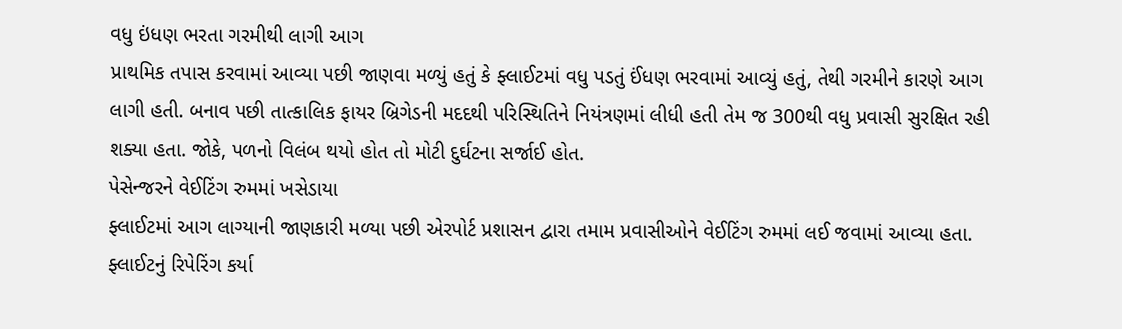વધુ ઇંધણ ભરતા ગરમીથી લાગી આગ
પ્રાથમિક તપાસ કરવામાં આવ્યા પછી જાણવા મળ્યું હતું કે ફ્લાઈટમાં વધુ પડતું ઈંધણ ભરવામાં આવ્યું હતું, તેથી ગરમીને કારણે આગ લાગી હતી. બનાવ પછી તાત્કાલિક ફાયર બ્રિગેડની મદદથી પરિસ્થિતિને નિયંત્રણમાં લીધી હતી તેમ જ 300થી વધુ પ્રવાસી સુરક્ષિત રહી શક્યા હતા. જોકે, પળનો વિલંબ થયો હોત તો મોટી દુર્ઘટના સર્જાઈ હોત.
પેસેન્જરને વેઈટિંગ રુમમાં ખસેડાયા
ફ્લાઈટમાં આગ લાગ્યાની જાણકારી મળ્યા પછી એરપોર્ટ પ્રશાસન દ્વારા તમામ પ્રવાસીઓને વેઈટિંગ રુમમાં લઈ જવામાં આવ્યા હતા. ફ્લાઈટનું રિપેરિંગ કર્યા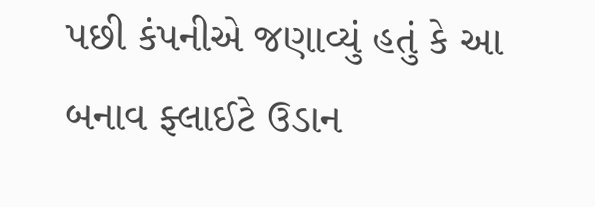પછી કંપનીએ જણાવ્યું હતું કે આ બનાવ ફ્લાઈટે ઉડાન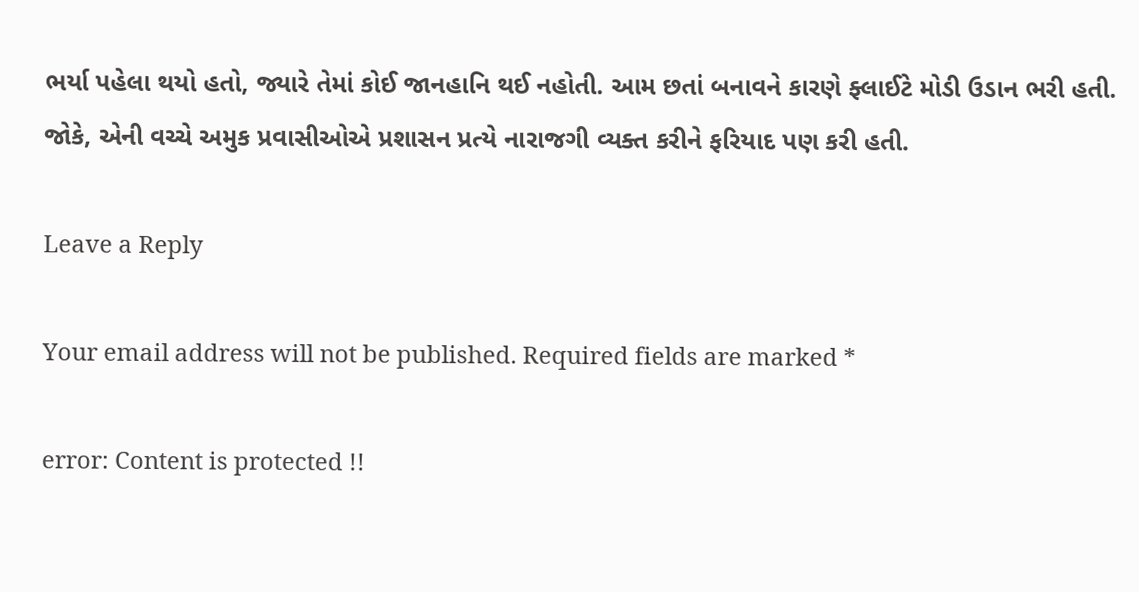ભર્યા પહેલા થયો હતો, જ્યારે તેમાં કોઈ જાનહાનિ થઈ નહોતી. આમ છતાં બનાવને કારણે ફ્લાઈટે મોડી ઉડાન ભરી હતી. જોકે, એની વચ્ચે અમુક પ્રવાસીઓએ પ્રશાસન પ્રત્યે નારાજગી વ્યક્ત કરીને ફરિયાદ પણ કરી હતી.

Leave a Reply

Your email address will not be published. Required fields are marked *

error: Content is protected !!